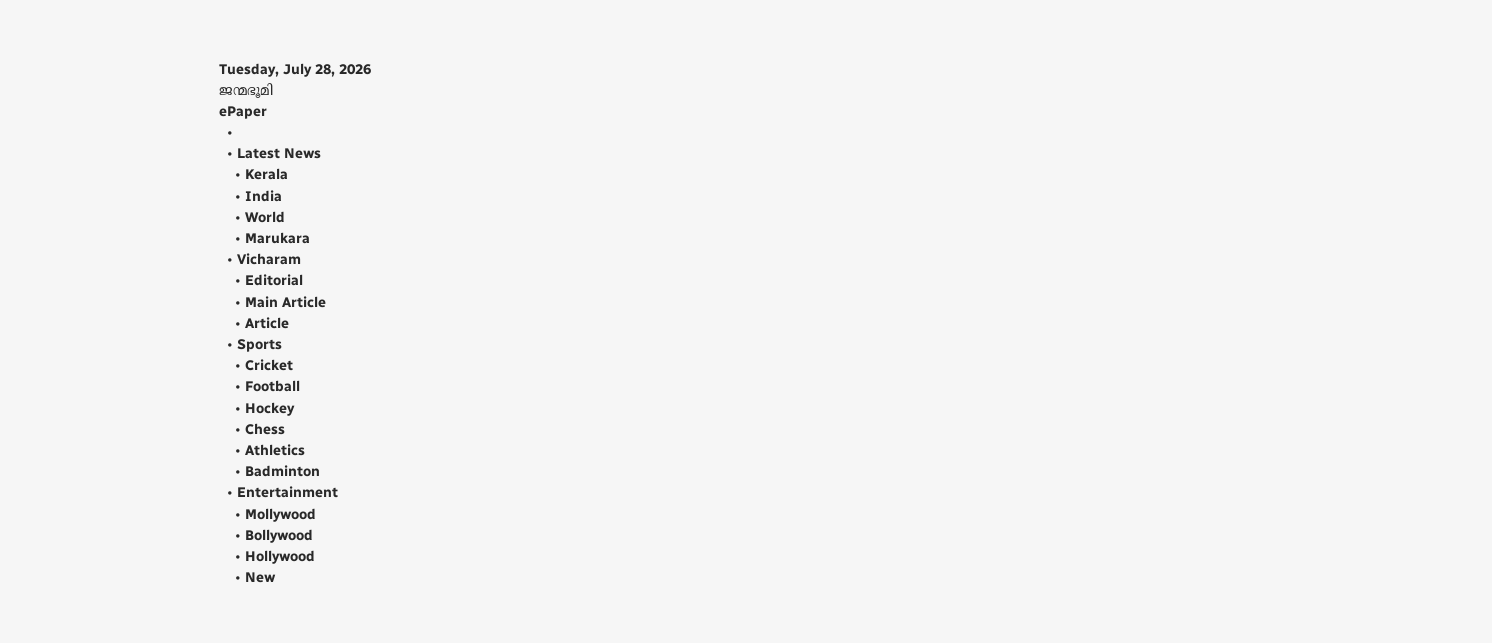Tuesday, July 28, 2026
ജന്മഭൂമി
ePaper
  •
  • Latest News
    • Kerala
    • India
    • World
    • Marukara
  • Vicharam
    • Editorial
    • Main Article
    • Article
  • Sports
    • Cricket
    • Football
    • Hockey
    • Chess
    • Athletics
    • Badminton
  • Entertainment
    • Mollywood
    • Bollywood
    • Hollywood
    • New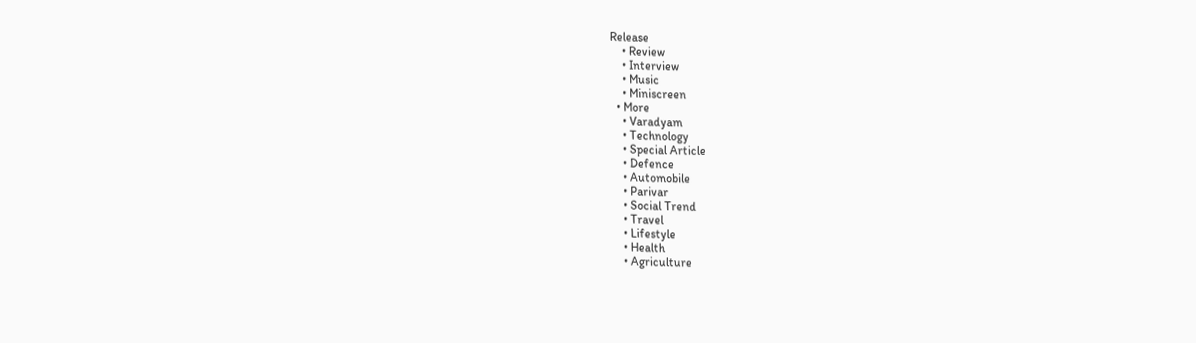Release
    • Review
    • Interview
    • Music
    • Miniscreen
  • More
    • Varadyam
    • Technology
    • Special Article
    • Defence
    • Automobile
    • Parivar
    • Social Trend
    • Travel
    • Lifestyle
    • Health
    • Agriculture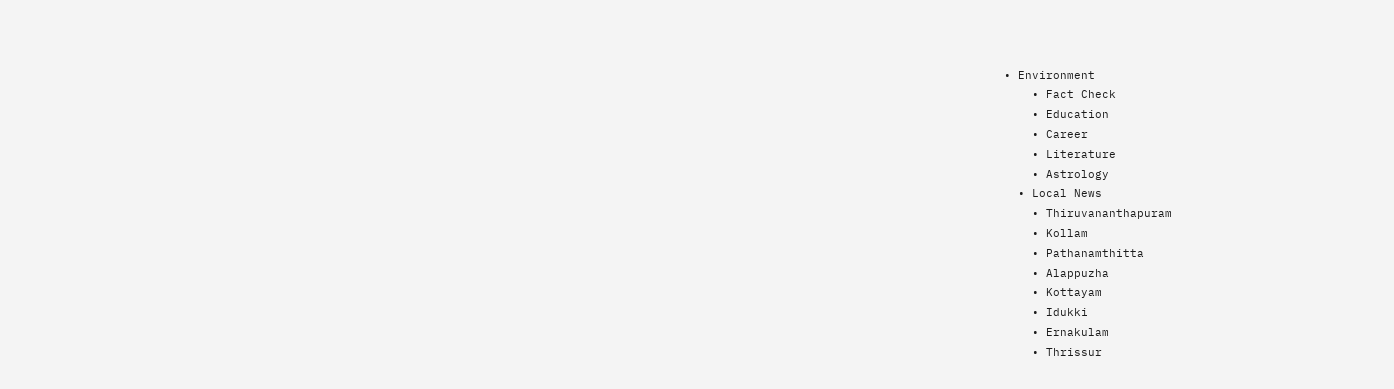• Environment
    • Fact Check
    • Education
    • Career
    • Literature
    • Astrology
  • Local News
    • Thiruvananthapuram
    • Kollam
    • Pathanamthitta
    • Alappuzha
    • Kottayam
    • Idukki
    • Ernakulam
    • Thrissur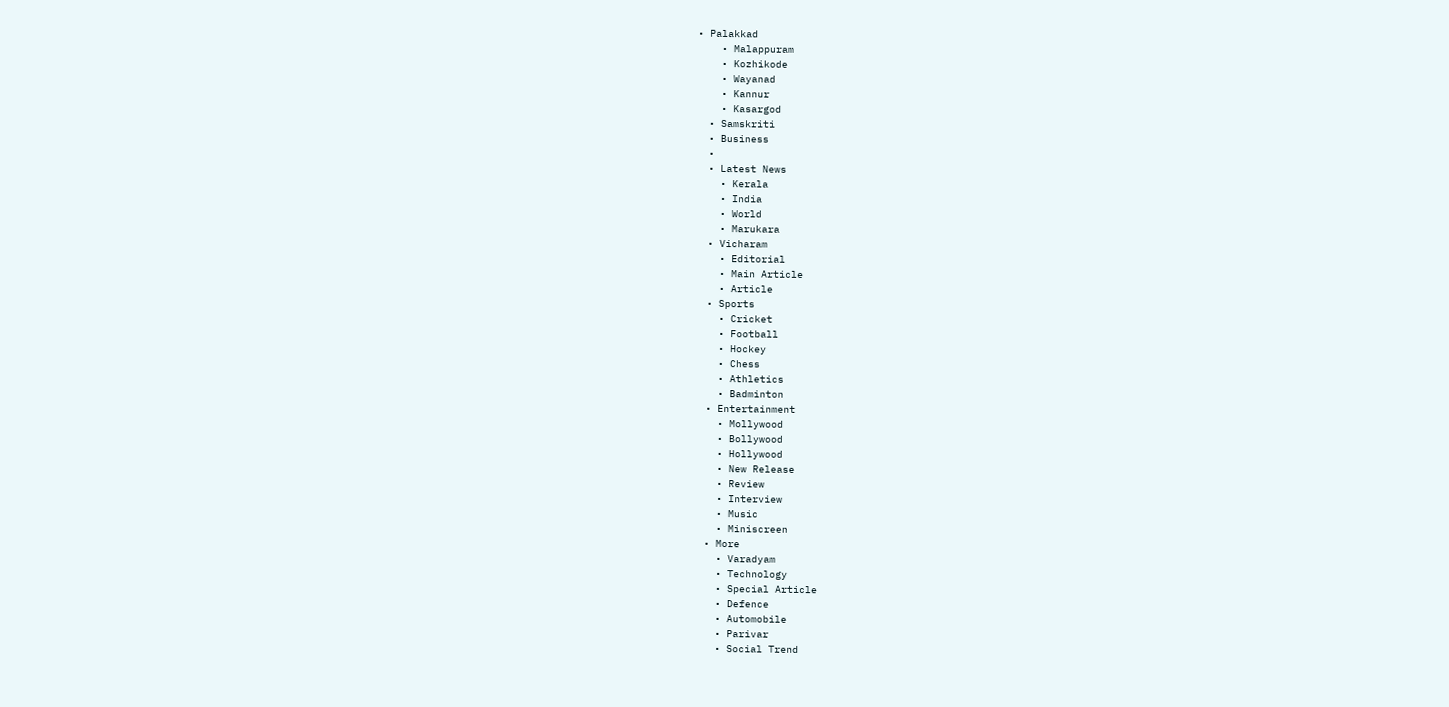• Palakkad
    • Malappuram
    • Kozhikode
    • Wayanad
    • Kannur
    • Kasargod
  • Samskriti
  • Business
  •
  • Latest News
    • Kerala
    • India
    • World
    • Marukara
  • Vicharam
    • Editorial
    • Main Article
    • Article
  • Sports
    • Cricket
    • Football
    • Hockey
    • Chess
    • Athletics
    • Badminton
  • Entertainment
    • Mollywood
    • Bollywood
    • Hollywood
    • New Release
    • Review
    • Interview
    • Music
    • Miniscreen
  • More
    • Varadyam
    • Technology
    • Special Article
    • Defence
    • Automobile
    • Parivar
    • Social Trend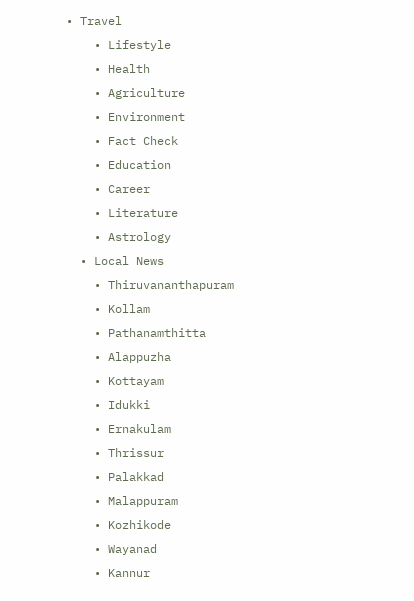• Travel
    • Lifestyle
    • Health
    • Agriculture
    • Environment
    • Fact Check
    • Education
    • Career
    • Literature
    • Astrology
  • Local News
    • Thiruvananthapuram
    • Kollam
    • Pathanamthitta
    • Alappuzha
    • Kottayam
    • Idukki
    • Ernakulam
    • Thrissur
    • Palakkad
    • Malappuram
    • Kozhikode
    • Wayanad
    • Kannur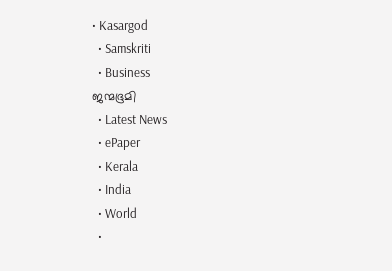• Kasargod
  • Samskriti
  • Business
ജന്മഭൂമി
  • Latest News
  • ePaper
  • Kerala
  • India
  • World
  •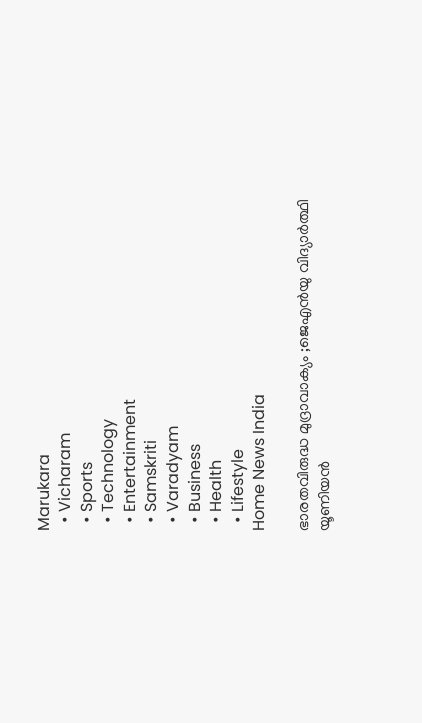Marukara
  • Vicharam
  • Sports
  • Technology
  • Entertainment
  • Samskriti
  • Varadyam
  • Business
  • Health
  • Lifestyle
Home News India

ഭാരതവിരുദ്ധ മുദ്രാവാക്യം ;ജെഎന്‍യു വിദ്യാര്‍ത്ഥി യൂണിയന്‍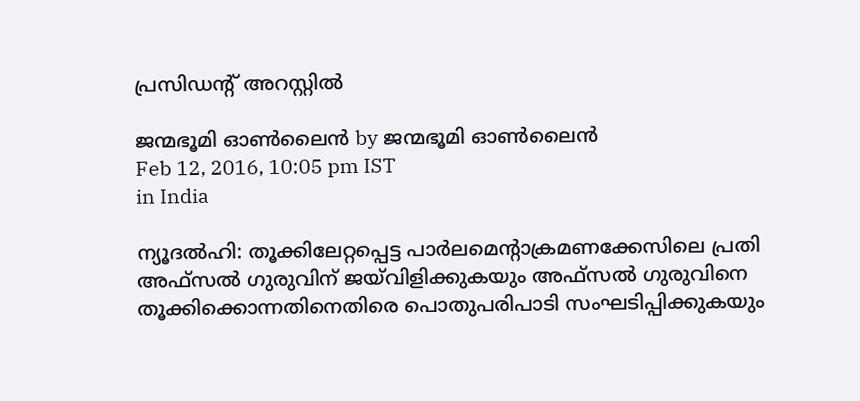പ്രസിഡന്റ് അറസ്റ്റില്‍

ജന്മഭൂമി ഓണ്‍ലൈന്‍ by ജന്മഭൂമി ഓണ്‍ലൈന്‍
Feb 12, 2016, 10:05 pm IST
in India

ന്യൂദല്‍ഹി: തൂക്കിലേറ്റപ്പെട്ട പാര്‍ലമെന്റാക്രമണക്കേസിലെ പ്രതി അഫ്‌സല്‍ ഗുരുവിന് ജയ്‌വിളിക്കുകയും അഫ്‌സല്‍ ഗുരുവിനെ തൂക്കിക്കൊന്നതിനെതിരെ പൊതുപരിപാടി സംഘടിപ്പിക്കുകയും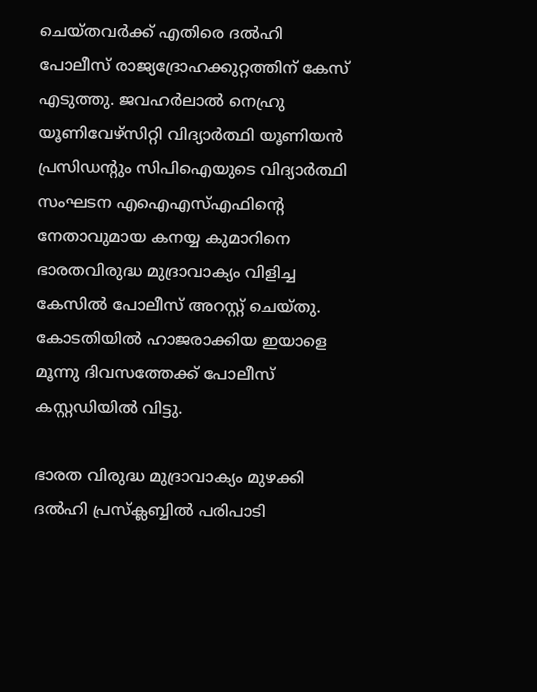ചെയ്തവര്‍ക്ക് എതിരെ ദല്‍ഹി പോലീസ് രാജ്യദ്രോഹക്കുറ്റത്തിന് കേസ് എടുത്തു. ജവഹര്‍ലാല്‍ നെഹ്രു യൂണിവേഴ്‌സിറ്റി വിദ്യാര്‍ത്ഥി യൂണിയന്‍ പ്രസിഡന്റും സിപിഐയുടെ വിദ്യാര്‍ത്ഥി സംഘടന എഐഎസ്എഫിന്റെ നേതാവുമായ കനയ്യ കുമാറിനെ ഭാരതവിരുദ്ധ മുദ്രാവാക്യം വിളിച്ച കേസില്‍ പോലീസ് അറസ്റ്റ് ചെയ്തു. കോടതിയില്‍ ഹാജരാക്കിയ ഇയാളെ മൂന്നു ദിവസത്തേക്ക് പോലീസ് കസ്റ്റഡിയില്‍ വിട്ടു.

ഭാരത വിരുദ്ധ മുദ്രാവാക്യം മുഴക്കി ദല്‍ഹി പ്രസ്‌ക്ലബ്ബില്‍ പരിപാടി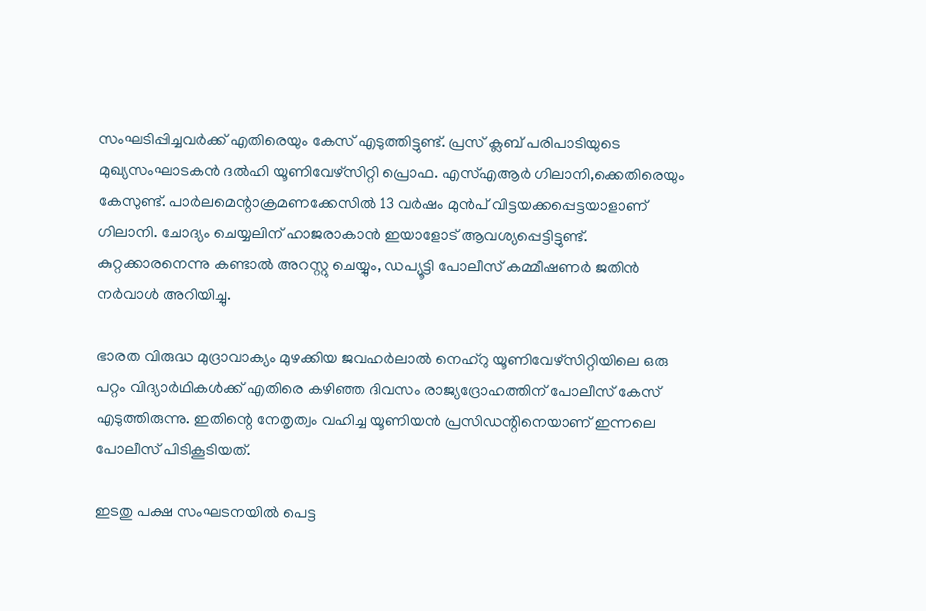സംഘടിപ്പിച്ചവര്‍ക്ക് എതിരെയും കേസ് എടുത്തിട്ടുണ്ട്. പ്രസ് ക്ലബ് പരിപാടിയുടെ മുഖ്യസംഘാടകന്‍ ദല്‍ഹി യൂണിവേഴ്‌സിറ്റി പ്രൊഫ. എസ്എആര്‍ ഗിലാനി,ക്കെതിരെയും കേസുണ്ട്. പാര്‍ലമെന്റാക്രമണക്കേസില്‍ 13 വര്‍ഷം മുന്‍പ് വിട്ടയക്കപ്പെട്ടയാളാണ് ഗിലാനി. ചോദ്യം ചെയ്യലിന് ഹാജരാകാന്‍ ഇയാളോട് ആവശ്യപ്പെട്ടിട്ടുണ്ട്. കുറ്റക്കാരനെന്നു കണ്ടാല്‍ അറസ്റ്റു ചെയ്യും, ഡപ്യൂട്ടി പോലീസ് കമ്മീഷണര്‍ ജതിന്‍ നര്‍വാള്‍ അറിയിച്ചു.

ഭാരത വിരുദ്ധ മുദ്രാവാക്യം മുഴക്കിയ ജവഹര്‍ലാല്‍ നെഹ്‌റു യൂണിവേഴ്‌സിറ്റിയിലെ ഒരു പറ്റം വിദ്യാര്‍ഥികള്‍ക്ക് എതിരെ കഴിഞ്ഞ ദിവസം രാജ്യദ്രോഹത്തിന് പോലീസ് കേസ് എടുത്തിരുന്നു. ഇതിന്റെ നേതൃത്വം വഹിച്ച യൂണിയന്‍ പ്രസിഡന്റിനെയാണ് ഇന്നലെ പോലീസ് പിടികൂടിയത്.

ഇടതു പക്ഷ സംഘടനയില്‍ പെട്ട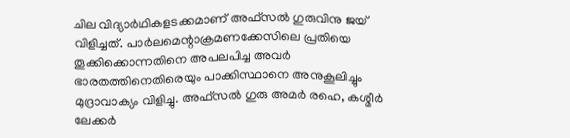ചില വിദ്യാര്‍ഥികളടക്കമാണ് അഫ്‌സല്‍ ഗുരുവിനു ജയ് വിളിച്ചത്. പാര്‍ലമെന്റാക്രമണക്കേസിലെ പ്രതിയെ തൂക്കിക്കൊന്നതിനെ അപലപിച്ച അവര്‍ ഭാരതത്തിനെതിരെയും പാക്കിസ്ഥാനെ അനുകൂലിച്ചും മുദ്രാവാക്യം വിളിച്ചു. അഫ്‌സല്‍ ഗുരു അമര്‍ രഹെ, കശ്മീര്‍ ലേക്കര്‍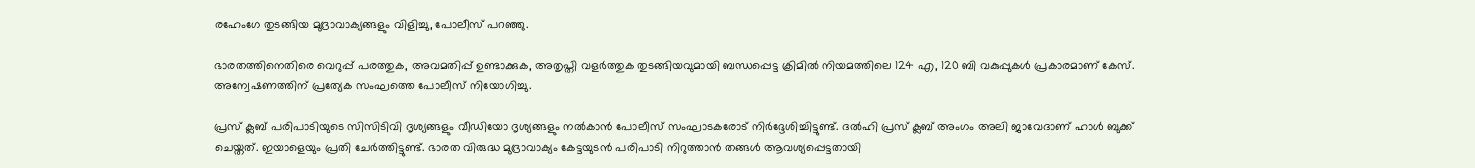രഹേംഗേ തുടങ്ങിയ മുദ്രാവാക്യങ്ങളും വിളിച്ചു, പോലീസ് പറഞ്ഞു.

ഭാരതത്തിനെതിരെ വെറുപ്പ് പരത്തുക, അവമതിപ്പ് ഉണ്ടാക്കുക, അതൃപ്തി വളര്‍ത്തുക തുടങ്ങിയവുമായി ബന്ധപ്പെട്ട ക്രിമില്‍ നിയമത്തിലെ 124 എ, 120 ബി വകുപ്പുകള്‍ പ്രകാരമാണ് കേസ്. അന്വേഷണത്തിന് പ്രത്യേക സംഘത്തെ പോലീസ് നിയോഗിച്ചു.

പ്രസ് ക്ലബ് പരിപാടിയുടെ സിസിടിവി ദൃശ്യങ്ങളും വീഡിയോ ദൃശ്യങ്ങളും നല്‍കാന്‍ പോലീസ് സംഘാടകരോട് നിര്‍ദ്ദേശിച്ചിട്ടുണ്ട്. ദല്‍ഹി പ്രസ് ക്ലബ് അംഗം അലി ജാവേദാണ് ഹാള്‍ ബുക്ക് ചെയ്തത്. ഇയാളെയും പ്രതി ചേര്‍ത്തിട്ടുണ്ട്. ഭാരത വിരുദ്ധ മുദ്രാവാക്യം കേട്ടയുടന്‍ പരിപാടി നിറുത്താന്‍ തങ്ങള്‍ ആവശ്യപ്പെട്ടതായി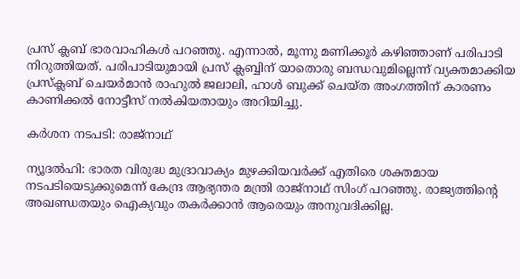പ്രസ് ക്ലബ് ഭാരവാഹികള്‍ പറഞ്ഞു. എന്നാല്‍, മൂന്നു മണിക്കൂര്‍ കഴിഞ്ഞാണ് പരിപാടി നിറുത്തിയത്. പരിപാടിയുമായി പ്രസ് ക്ലബ്ബിന് യാതൊരു ബന്ധവുമില്ലെന്ന് വ്യക്തമാക്കിയ പ്രസ്‌ക്ലബ് ചെയര്‍മാന്‍ രാഹുല്‍ ജലാലി, ഹാള്‍ ബുക്ക് ചെയ്ത അംഗത്തിന് കാരണം കാണിക്കല്‍ നോട്ടീസ് നല്‍കിയതായും അറിയിച്ചു.

കര്‍ശന നടപടി: രാജ്‌നാഥ്

ന്യൂദല്‍ഹി: ഭാരത വിരുദ്ധ മുദ്രാവാക്യം മുഴക്കിയവര്‍ക്ക് എതിരെ ശക്തമായ നടപടിയെടുക്കുമെന്ന് കേന്ദ്ര ആഭ്യന്തര മന്ത്രി രാജ്‌നാഥ് സിംഗ് പറഞ്ഞു. രാജ്യത്തിന്റെ അഖണ്ഡതയും ഐക്യവും തകര്‍ക്കാന്‍ ആരെയും അനുവദിക്കില്ല.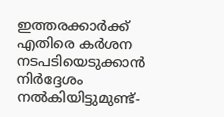ഇത്തരക്കാര്‍ക്ക് എതിരെ കര്‍ശന നടപടിയെടുക്കാന്‍ നിര്‍ദ്ദേശം നല്‍കിയിട്ടുമുണ്ട്-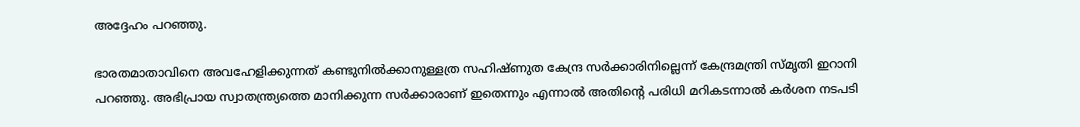അദ്ദേഹം പറഞ്ഞു.

ഭാരതമാതാവിനെ അവഹേളിക്കുന്നത് കണ്ടുനില്‍ക്കാനുള്ളത്ര സഹിഷ്ണുത കേന്ദ്ര സര്‍ക്കാരിനില്ലെന്ന് കേന്ദ്രമന്ത്രി സ്മൃതി ഇറാനി പറഞ്ഞു. അഭിപ്രായ സ്വാതന്ത്ര്യത്തെ മാനിക്കുന്ന സര്‍ക്കാരാണ് ഇതെന്നും എന്നാല്‍ അതിന്റെ പരിധി മറികടന്നാല്‍ കര്‍ശന നടപടി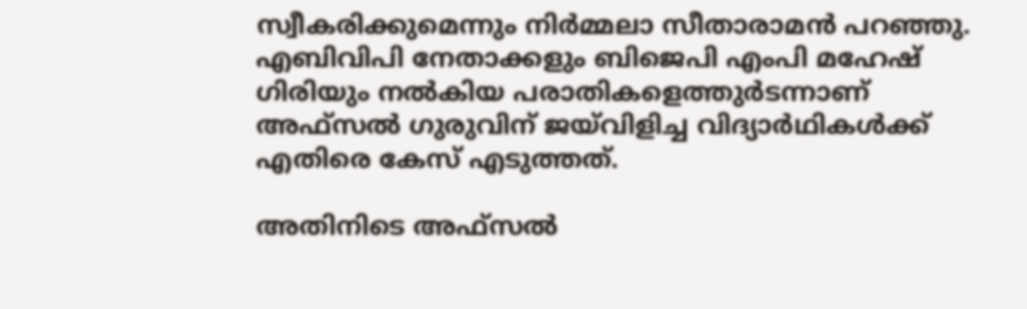സ്വീകരിക്കുമെന്നും നിര്‍മ്മലാ സീതാരാമന്‍ പറഞ്ഞു. എബിവിപി നേതാക്കളും ബിജെപി എംപി മഹേഷ് ഗിരിയും നല്‍കിയ പരാതികളെത്തുര്‍ടന്നാണ് അഫ്‌സല്‍ ഗുരുവിന് ജയ്‌വിളിച്ച വിദ്യാര്‍ഥികള്‍ക്ക് എതിരെ കേസ് എടുത്തത്.

അതിനിടെ അഫ്‌സല്‍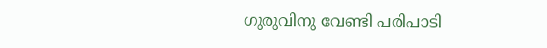ഗുരുവിനു വേണ്ടി പരിപാടി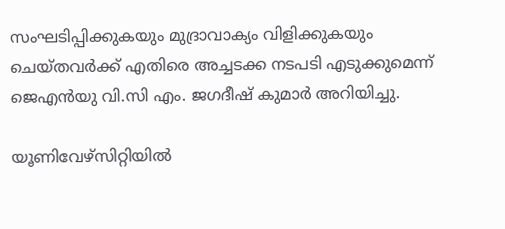സംഘടിപ്പിക്കുകയും മുദ്രാവാക്യം വിളിക്കുകയും ചെയ്തവര്‍ക്ക് എതിരെ അച്ചടക്ക നടപടി എടുക്കുമെന്ന് ജെഎന്‍യു വി.സി എം. ജഗദീഷ് കുമാര്‍ അറിയിച്ചു.

യൂണിവേഴ്‌സിറ്റിയില്‍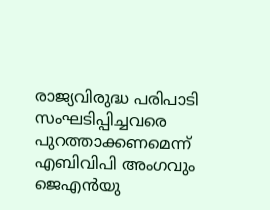രാജ്യവിരുദ്ധ പരിപാടി സംഘടിപ്പിച്ചവരെ പുറത്താക്കണമെന്ന് എബിവിപി അംഗവും ജെഎന്‍യു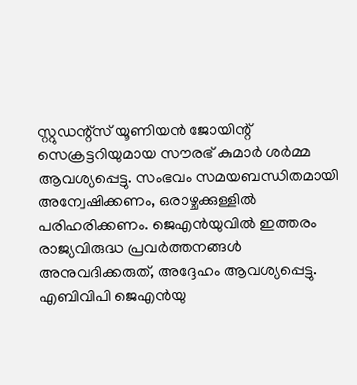സ്റ്റുഡന്റ്‌സ് യൂണിയന്‍ ജോയിന്റ് സെക്രട്ടറിയുമായ സൗരഭ് കുമാര്‍ ശര്‍മ്മ ആവശ്യപ്പെട്ടു. സംഭവം സമയബന്ധിതമായി അന്വേഷിക്കണം, ഒരാഴ്ചക്കുള്ളില്‍ പരിഹരിക്കണം. ജെഎന്‍യുവില്‍ ഇത്തരം രാജ്യവിരുദ്ധ പ്രവര്‍ത്തനങ്ങള്‍ അനുവദിക്കരുത്, അദ്ദേഹം ആവശ്യപ്പെട്ടു. എബിവിപി ജെഎന്‍യു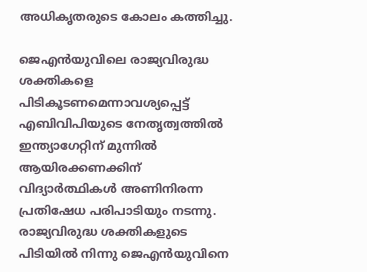അധികൃതരുടെ കോലം കത്തിച്ചു.

ജെഎന്‍യുവിലെ രാജ്യവിരുദ്ധ ശക്തികളെ പിടികൂടണമെന്നാവശ്യപ്പെട്ട് എബിവിപിയുടെ നേതൃത്വത്തില്‍ ഇന്ത്യാഗേറ്റിന് മുന്നില്‍ ആയിരക്കണക്കിന് വിദ്യാര്‍ത്ഥികള്‍ അണിനിരന്ന പ്രതിഷേധ പരിപാടിയും നടന്നു. രാജ്യവിരുദ്ധ ശക്തികളുടെ പിടിയില്‍ നിന്നു ജെഎന്‍യുവിനെ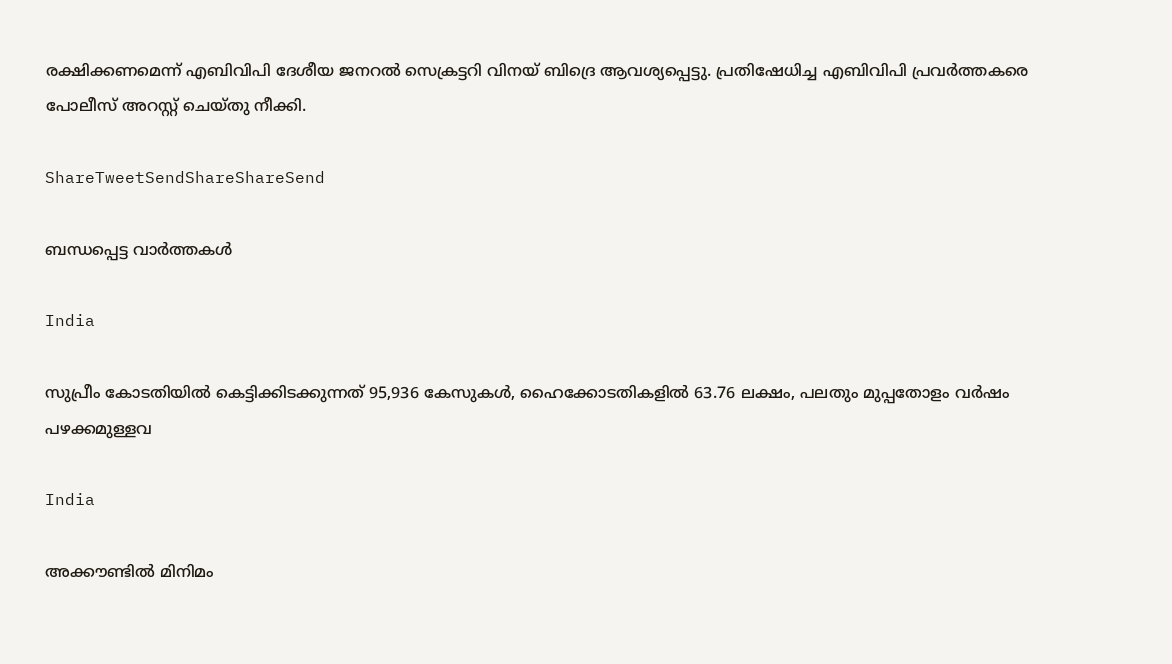രക്ഷിക്കണമെന്ന് എബിവിപി ദേശീയ ജനറല്‍ സെക്രട്ടറി വിനയ് ബിദ്രെ ആവശ്യപ്പെട്ടു. പ്രതിഷേധിച്ച എബിവിപി പ്രവര്‍ത്തകരെ പോലീസ് അറസ്റ്റ് ചെയ്തു നീക്കി.

ShareTweetSendShareShareSend

ബന്ധപ്പെട്ട വാര്‍ത്തകള്‍

India

സുപ്രീം കോടതിയില്‍ കെട്ടിക്കിടക്കുന്നത് 95,936 കേസുകള്‍, ഹൈക്കോടതികളില്‍ 63.76 ലക്ഷം, പലതും മുപ്പതോളം വര്‍ഷം പഴക്കമുള്ളവ

India

അക്കൗണ്ടില്‍ മിനിമം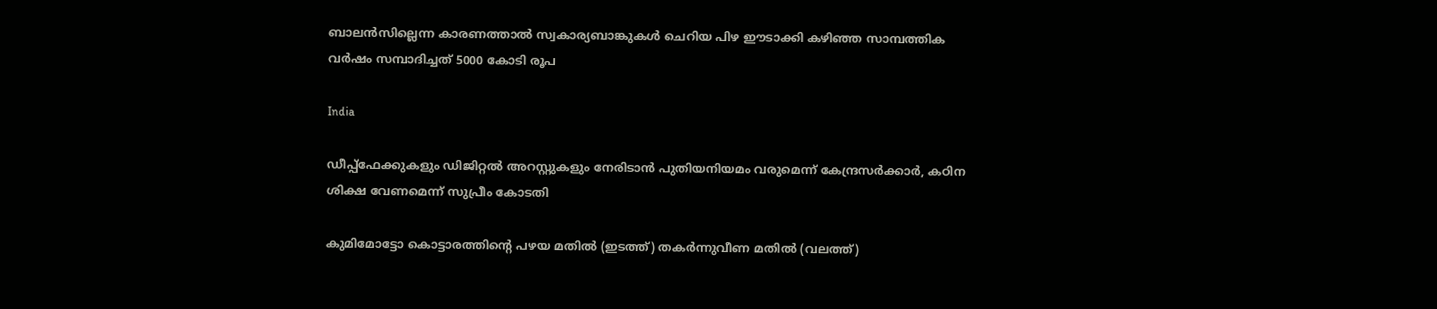ബാലന്‍സില്ലെന്ന കാരണത്താല്‍ സ്വകാര്യബാങ്കുകള്‍ ചെറിയ പിഴ ഈടാക്കി കഴി‍ഞ്ഞ സാമ്പത്തിക വര്‍ഷം സമ്പാദിച്ചത് 5000 കോടി രൂപ

India

ഡീപ്പ്‌ഫേക്കുകളും ഡിജിറ്റല്‍ അറസ്റ്റുകളും നേരിടാന്‍ പുതിയനിയമം വരുമെന്ന് കേന്ദ്രസര്‍ക്കാര്‍, കഠിന ശിക്ഷ വേണമെന്ന് സുപ്രീം കോടതി

കുമിമോട്ടോ കൊട്ടാരത്തിന്‍റെ പഴയ മതില്‍ (ഇടത്ത്) തകര്‍ന്നുവീണ മതില്‍ (വലത്ത്)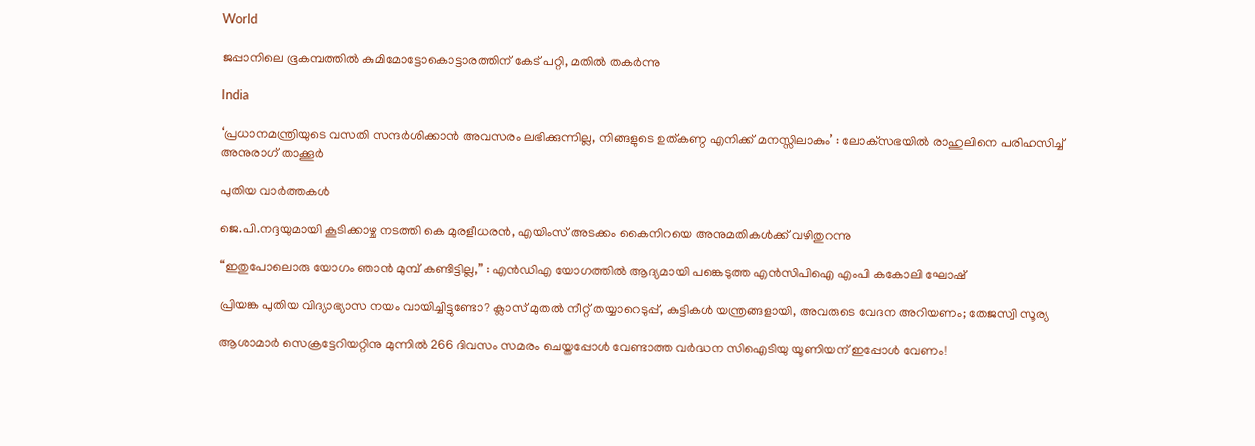World

ജപ്പാനിലെ ഭൂകമ്പത്തില്‍ കുമിമോട്ടോകൊട്ടാരത്തിന് കേട് പറ്റി, മതില്‍ തകര്‍ന്നു

India

‘പ്രധാനമന്ത്രിയുടെ വസതി സന്ദർശിക്കാൻ അവസരം ലഭിക്കുന്നില്ല, നിങ്ങളുടെ ഉത്കണ്ഠ എനിക്ക് മനസ്സിലാകും’ : ലോക്‌സഭയിൽ രാഹുലിനെ പരിഹസിച്ച് അനുരാഗ് താക്കൂർ

പുതിയ വാര്‍ത്തകള്‍

ജെ.പി.നദ്ദയുമായി കൂടിക്കാഴ്ച നടത്തി കെ മുരളീധരന്‍, എയിംസ് അടക്കം കൈനിറയെ അനുമതികള്‍ക്ക് വഴിതുറന്നു

“ഇതുപോലൊരു യോഗം ഞാൻ മുമ്പ് കണ്ടിട്ടില്ല,” : എൻ‌ഡി‌എ യോഗത്തിൽ ആദ്യമായി പങ്കെടുത്ത എൻ‌സി‌പി‌ഐ എംപി കകോലി ഘോഷ്

പ്രിയങ്ക പുതിയ വിദ്യാഭ്യാസ നയം വായിച്ചിട്ടുണ്ടോ? ക്ലാസ് മുതൽ നീറ്റ് തയ്യാറെടുപ്പ്, കുട്ടികൾ യന്ത്രങ്ങളായി, അവരുടെ വേദന അറിയണം; തേജസ്വി സൂര്യ

ആശാമാര്‍ സെക്രട്ടേറിയറ്റിനു മുന്നില്‍ 266 ദിവസം സമരം ചെയ്തപ്പോള്‍ വേണ്ടാത്ത വര്‍ദ്ധന സിഐടിയു യൂണിയന് ഇപ്പോള്‍ വേണം!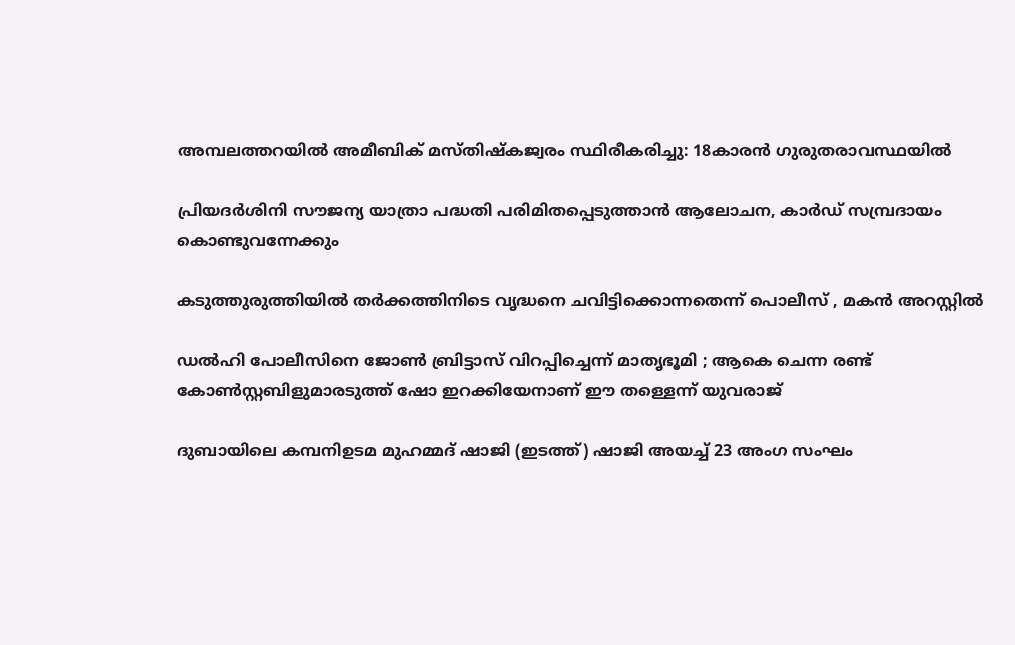അമ്പലത്തറയില്‍ അമീബിക് മസ്തിഷ്‌കജ്വരം സ്ഥിരീകരിച്ചു: 18കാരന്‍ ഗുരുതരാവസ്ഥയില്‍

പ്രിയദര്‍ശിനി സൗജന്യ യാത്രാ പദ്ധതി പരിമിതപ്പെടുത്താന്‍ ആലോചന, കാര്‍ഡ് സമ്പ്രദായം കൊണ്ടുവന്നേക്കും

കടുത്തുരുത്തിയില്‍ തര്‍ക്കത്തിനിടെ വൃദ്ധനെ ചവിട്ടിക്കൊന്നതെന്ന് പൊലീസ് , മകന്‍ അറസ്റ്റില്‍

ഡൽഹി പോലീസിനെ ജോൺ ബ്രിട്ടാസ് വിറപ്പിച്ചെന്ന് മാതൃഭൂമി ; ആകെ ചെന്ന രണ്ട് കോണ്‍സ്റ്റബിളുമാരടുത്ത് ഷോ ഇറക്കിയേനാണ് ഈ തള്ളെന്ന് യുവരാജ്

ദുബായിലെ കമ്പനിഉടമ മുഹമ്മദ് ഷാജി (ഇടത്ത്) ഷാജി അയച്ച് 23 അംഗ സംഘം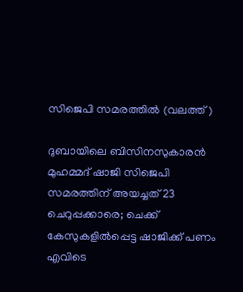സിജെപി സമരത്തില്‍ (വലത്ത്)

ദുബായിലെ ബിസിനസുകാരന്‍ മുഹമ്മദ് ഷാജി സിജെപി സമരത്തിന് അയച്ചത് 23 ചെറുപ്പക്കാരെ; ചെക്ക് കേസുകളില്‍പ്പെട്ട ഷാജിക്ക് പണം എവിടെ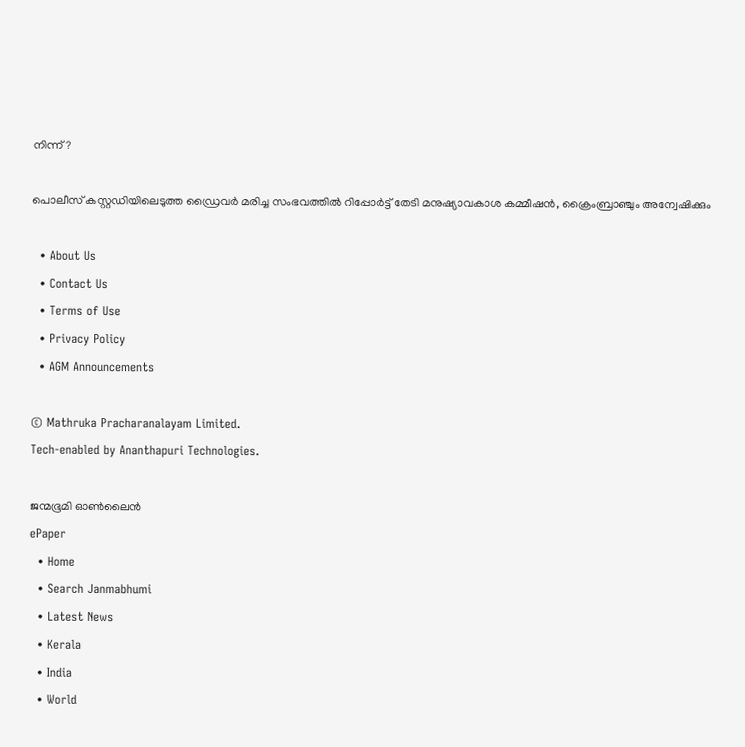നിന്ന്?

പൊലീസ് കസ്റ്റഡിയിലെടുത്ത ഡ്രൈവര്‍ മരിച്ച സംഭവത്തില്‍ റിപ്പോര്‍ട്ട് തേടി മനുഷ്യാവകാശ കമ്മീഷന്‍, ക്രൈംബ്രാഞ്ചും അന്വേഷിക്കും

  • About Us
  • Contact Us
  • Terms of Use
  • Privacy Policy
  • AGM Announcements

© Mathruka Pracharanalayam Limited.
Tech-enabled by Ananthapuri Technologies.

ജന്മഭൂമി ഓണ്‍ലൈന്‍
ePaper
  • Home
  • Search Janmabhumi
  • Latest News
  • Kerala
  • India
  • World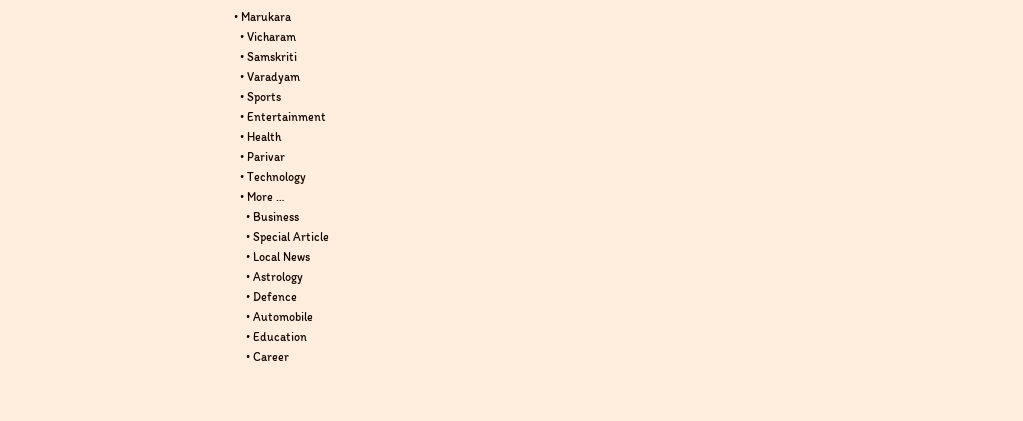• Marukara
  • Vicharam
  • Samskriti
  • Varadyam
  • Sports
  • Entertainment
  • Health
  • Parivar
  • Technology
  • More …
    • Business
    • Special Article
    • Local News
    • Astrology
    • Defence
    • Automobile
    • Education
    • Career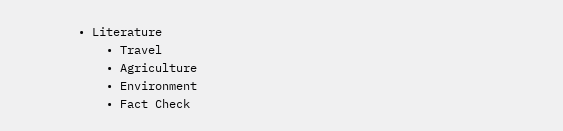• Literature
    • Travel
    • Agriculture
    • Environment
    • Fact Check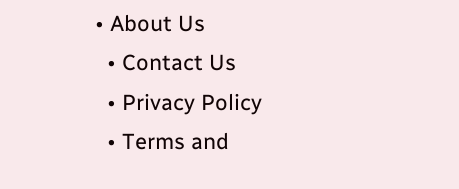• About Us
  • Contact Us
  • Privacy Policy
  • Terms and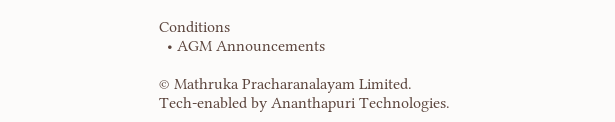Conditions
  • AGM Announcements

© Mathruka Pracharanalayam Limited.
Tech-enabled by Ananthapuri Technologies.